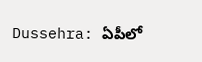Dussehra: ఏపీలో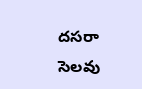దసరా సెలవు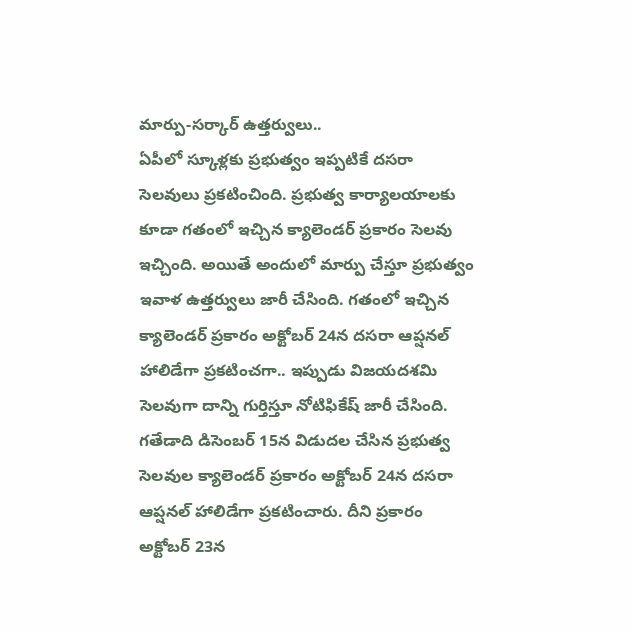మార్పు-సర్కార్ ఉత్తర్వులు..
ఏపీలో స్కూళ్లకు ప్రభుత్వం ఇప్పటికే దసరా సెలవులు ప్రకటించింది. ప్రభుత్వ కార్యాలయాలకు కూడా గతంలో ఇచ్చిన క్యాలెండర్ ప్రకారం సెలవు ఇచ్చింది. అయితే అందులో మార్పు చేస్తూ ప్రభుత్వం ఇవాళ ఉత్తర్వులు జారీ చేసింది. గతంలో ఇచ్చిన క్యాలెండర్ ప్రకారం అక్టోబర్ 24న దసరా ఆప్షనల్ హాలిడేగా ప్రకటించగా.. ఇప్పుడు విజయదశమి సెలవుగా దాన్ని గుర్తిస్తూ నోటిఫికేష్ జారీ చేసింది.
గతేడాది డిసెంబర్ 15న విడుదల చేసిన ప్రభుత్వ సెలవుల క్యాలెండర్ ప్రకారం అక్టోబర్ 24న దసరా ఆప్షనల్ హాలిడేగా ప్రకటించారు. దీని ప్రకారం అక్టోబర్ 23న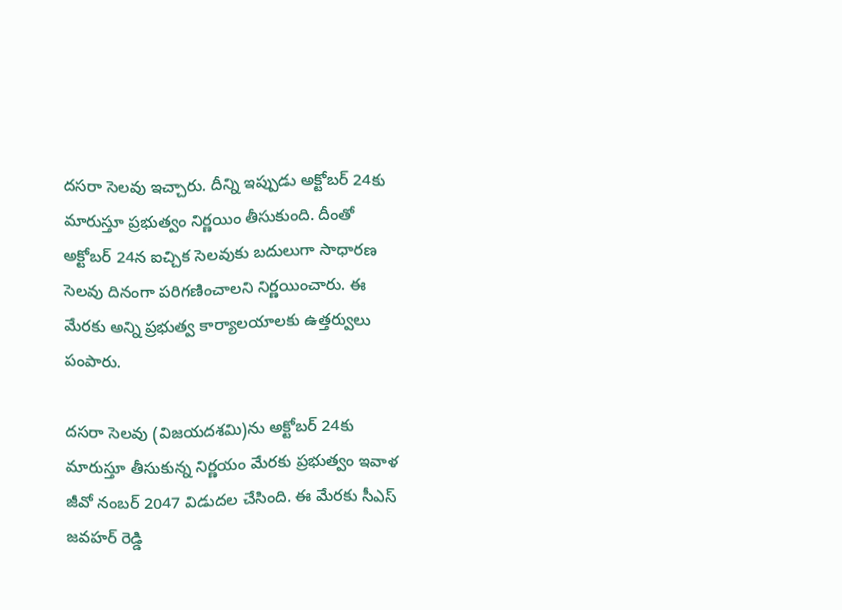దసరా సెలవు ఇచ్చారు. దీన్ని ఇప్పుడు అక్టోబర్ 24కు మారుస్తూ ప్రభుత్వం నిర్ణయిం తీసుకుంది. దీంతో అక్టోబర్ 24న ఐచ్చిక సెలవుకు బదులుగా సాధారణ సెలవు దినంగా పరిగణించాలని నిర్ణయించారు. ఈ మేరకు అన్ని ప్రభుత్వ కార్యాలయాలకు ఉత్తర్వులు పంపారు.

దసరా సెలవు (విజయదశమి)ను అక్టోబర్ 24కు మారుస్తూ తీసుకున్న నిర్ణయం మేరకు ప్రభుత్వం ఇవాళ జీవో నంబర్ 2047 విడుదల చేసింది. ఈ మేరకు సీఎస్ జవహర్ రెడ్డి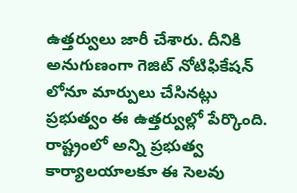ఉత్తర్వులు జారీ చేశారు. దీనికి అనుగుణంగా గెజిట్ నోటిఫికేషన్ లోనూ మార్పులు చేసినట్లు ప్రభుత్వం ఈ ఉత్తర్వుల్లో పేర్కొంది. రాష్ట్రంలో అన్ని ప్రభుత్వ కార్యాలయాలకూ ఈ సెలవు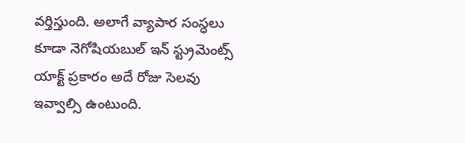వర్తిస్తుంది. అలాగే వ్యాపార సంస్ధలు కూడా నెగోషియబుల్ ఇన్ స్ట్రుమెంట్స్ యాక్ట్ ప్రకారం అదే రోజు సెలవు ఇవ్వాల్సి ఉంటుంది.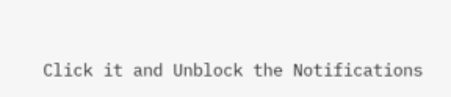Click it and Unblock the Notifications